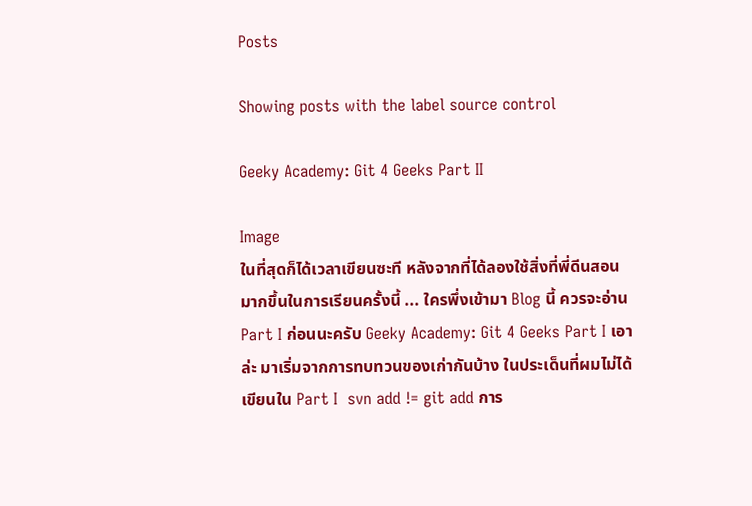Posts

Showing posts with the label source control

Geeky Academy: Git 4 Geeks Part II

Image
ในที่สุดก็ได้เวลาเขียนซะที หลังจากที่ได้ลองใช้สิ่งที่พี่ดีนสอน มากขึ้นในการเรียนครั้งนี้ ... ใครพึ่งเข้ามา Blog นี้ ควรจะอ่าน Part I ก่อนนะครับ Geeky Academy: Git 4 Geeks Part I เอาล่ะ มาเริ่มจากการทบทวนของเก่ากันบ้าง ในประเด็นที่ผมไม่ได้เขียนใน Part I  svn add != git add การ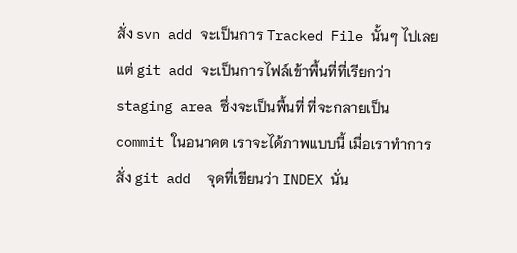สั่ง svn add จะเป็นการ Tracked File นั้นๆ ไปเลย แต่ git add จะเป็นการไฟล์เข้าพื้นที่ที่เรียกว่า staging area ซึ่งจะเป็นพื้นที่ ที่จะกลายเป็น commit ในอนาคต เราจะได้ภาพแบบนี้ เมื่อเราทำการสั่ง git add  จุดที่เขียนว่า INDEX นั่น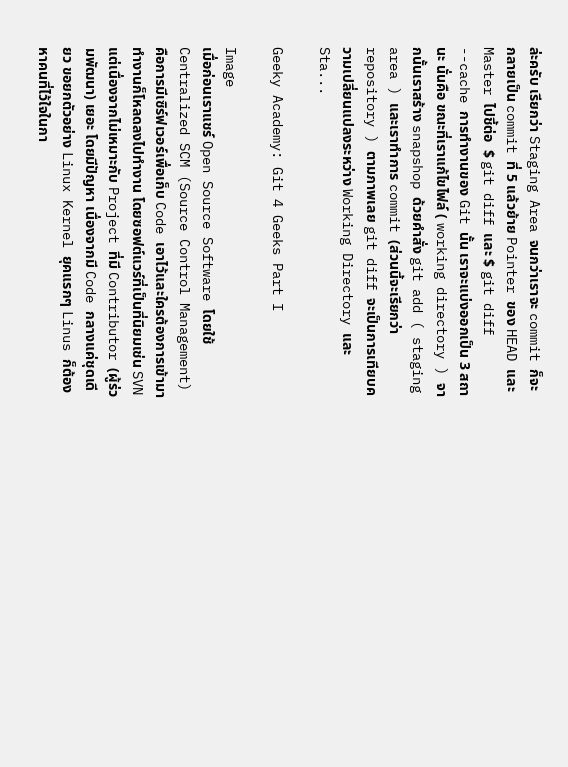ล่ะครับ เรียกว่า Staging Area จนกว่าเราจะ commit ก็จะกลายเป็น commit ที่ 5 แล้วย้าย Pointer ของ HEAD และ Master ไปชี้ต่อ  $ git diff และ $ git diff --cache การทำงานของ Git นั้น เราจะแบ่งออกเป็น 3 สถานะ นั่นคือ ขณะที่เราแก้ไขไฟล์ ( working directory ) จากนั้นเราสร้าง snapshop ด้วยคำสั่ง git add ( staging area ) และเราทำการ commit (ส่วนนี้จะเรียกว่า repository ) ตามภาพเลย git diff จะเป็นการเทียบความเปลี่ยนแปลงระหว่าง Working Directory และ Sta...

Geeky Academy: Git 4 Geeks Part I

Image
เมื่อก่อนเราแชร์ Open Source Software โดยใช้ Centralized SCM (Source Control Management) คือการมีเซิร์ฟเวอร์เพื่อเก็บ Code เอาไว้และใครต้องการเข้ามาทำงานก็โหลดลงไปทำงาน โดยซอฟต์แวร์ที่เป็นที่นิยมเช่น SVN แต่เนื่องจากไม่เหมาะกับ Project ที่มี Contributor (ผู้ร่วมพัฒนา) เยอะ โดยมีปัญหา เนื่องจากมี Code กลางแค่ชุดเดียว ขอยกตัวอย่าง Linux Kernel ยุคแรกๆ Linus ก็ต้องหาคนที่ไว้ใจในกา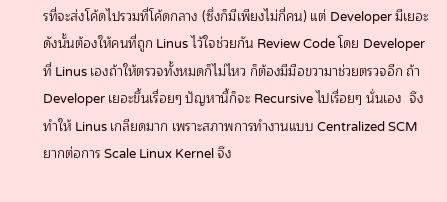รที่จะส่งโค้ดไปรวมที่โค้ดกลาง (ซึ่งก็มีเพียงไม่กี่คน) แต่ Developer มีเยอะ ดังนั้นต้องให้คนที่ถูก Linus ไว้ใจช่วยกัน Review Code โดย Developer ที่ Linus เองถ้าให้ตรวจทั้งหมดก็ไม่ไหว ก็ต้องมีมือขวามาช่วยตรวจอีก ถ้า Developer เยอะขึ้นเรื่อยๆ ปัญหานี้ก็จะ Recursive ไปเรื่อยๆ นั่นเอง  จึงทำให้ Linus เกลียดมาก เพราะสภาพการทำงานแบบ Centralized SCM ยากต่อการ Scale Linux Kernel จึง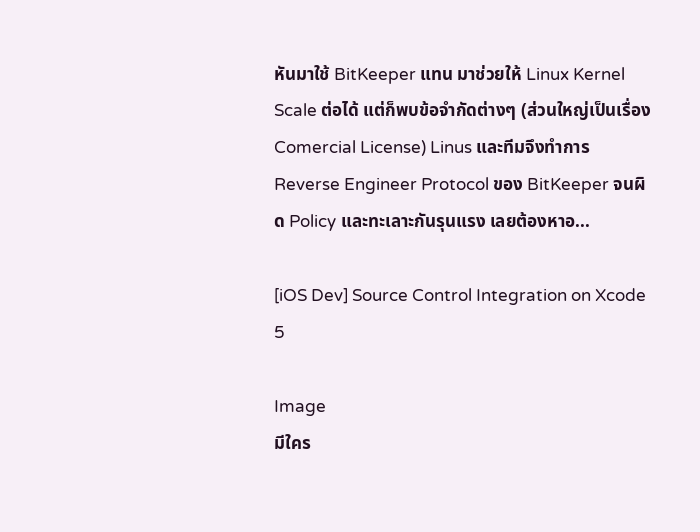หันมาใช้ BitKeeper แทน มาช่วยให้ Linux Kernel Scale ต่อได้ แต่ก็พบข้อจำกัดต่างๆ (ส่วนใหญ่เป็นเรื่อง Comercial License) Linus และทีมจึงทำการ Reverse Engineer Protocol ของ BitKeeper จนผิด Policy และทะเลาะกันรุนแรง เลยต้องหาอ...

[iOS Dev] Source Control Integration on Xcode 5

Image
มีใคร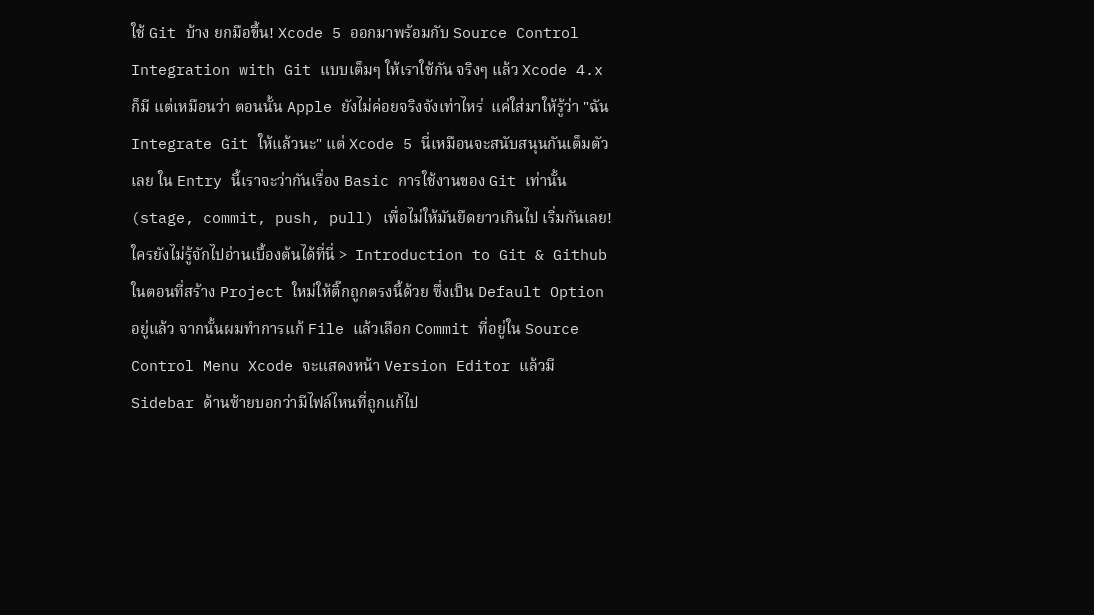ใช้ Git บ้าง ยกมือขึ้น! Xcode 5 ออกมาพร้อมกับ Source Control Integration with Git แบบเต็มๆ ให้เราใช้กัน จริงๆ แล้ว Xcode 4.x ก็มี แต่เหมือนว่า ตอนนั้น Apple ยังไม่ค่อยจริงจังเท่าไหร่  แค่ใส่มาให้รู้ว่า "ฉัน Integrate Git ให้แล้วนะ" แต่ Xcode 5 นี่เหมือนจะสนับสนุนกันเต็มตัวเลย ใน Entry นี้เราจะว่ากันเรื่อง Basic การใช้งานของ Git เท่านั้น (stage, commit, push, pull) เพื่อไม่ให้มันยืดยาวเกินไป เริ่มกันเลย! ใครยังไม่รู้จักไปอ่านเบื้องต้นได้ที่นี่ >  Introduction to Git & Github ในตอนที่สร้าง Project ใหม่ให้ติ๊กถูกตรงนี้ด้วย ซึ่งเป็น Default Option อยู่แล้ว จากนั้นผมทำการแก้ File แล้วเลือก Commit ที่อยู่ใน Source Control Menu Xcode จะแสดงหน้า Version Editor แล้วมี Sidebar ด้านซ้ายบอกว่ามีไฟล์ไหนที่ถูกแก้ไป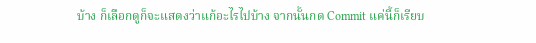บ้าง ก็เลือกดูก็จะแสดงว่าแก้อะไรไปบ้าง จากนั้นกด Commit แค่นี้ก็เรียบ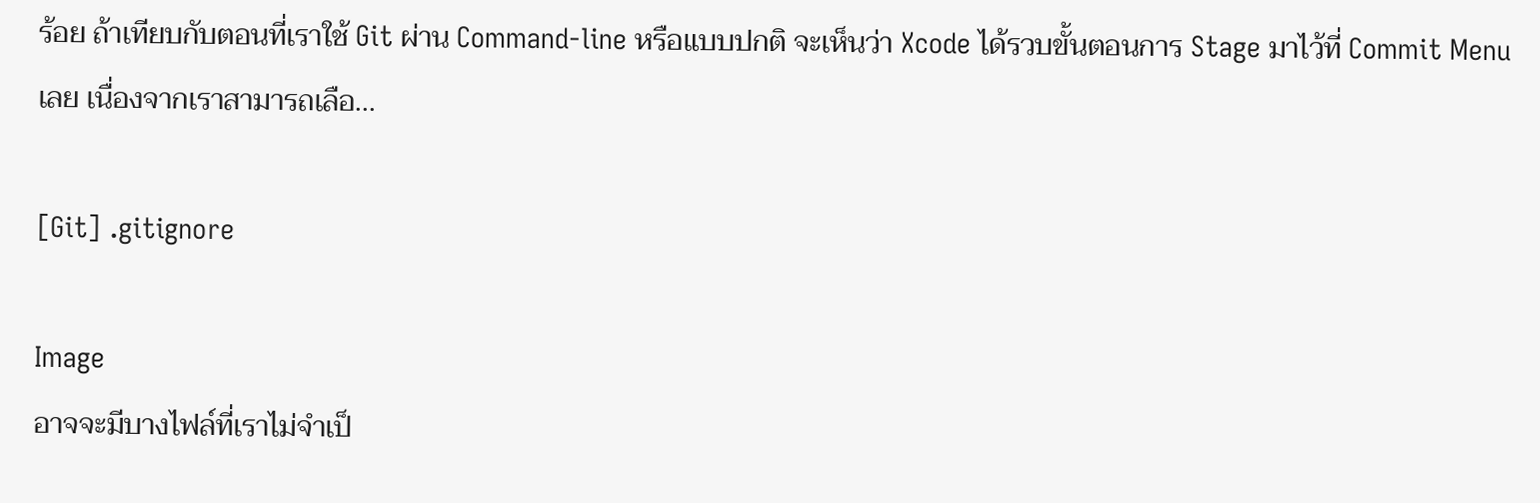ร้อย ถ้าเทียบกับตอนที่เราใช้ Git ผ่าน Command-line หรือแบบปกติ จะเห็นว่า Xcode ได้รวบขั้นตอนการ Stage มาไว้ที่ Commit Menu เลย เนื่องจากเราสามารถเลือ...

[Git] .gitignore

Image
อาจจะมีบางไฟล์ที่เราไม่จำเป็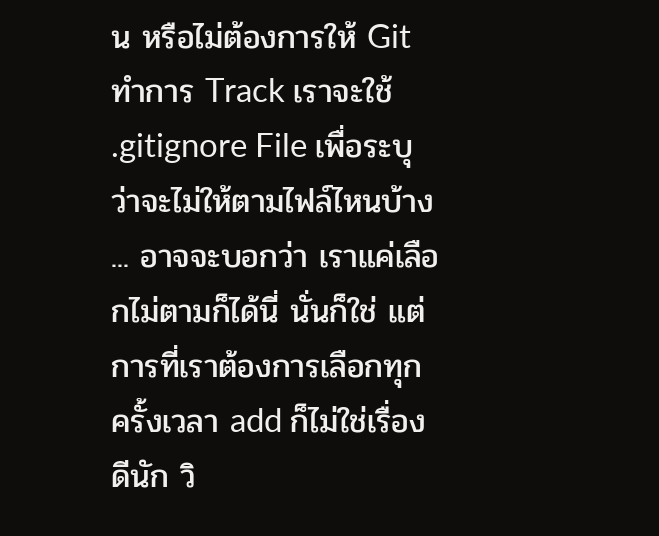น หรือไม่ต้องการให้ Git ทำการ Track เราจะใช้ .gitignore File เพื่อระบุว่าจะไม่ให้ตามไฟล์ไหนบ้าง ... อาจจะบอกว่า เราแค่เลือกไม่ตามก็ได้นี่ นั่นก็ใช่ แต่การที่เราต้องการเลือกทุกครั้งเวลา add ก็ไม่ใช่เรื่องดีนัก วิ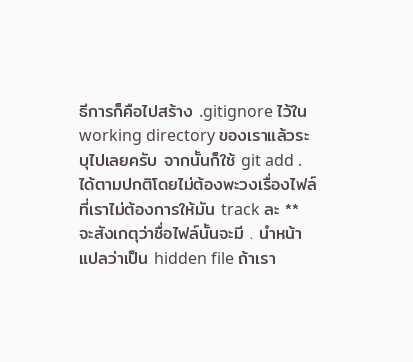ธีการก็คือไปสร้าง .gitignore ไว้ใน working directory ของเราแล้วระบุไปเลยครับ จากนั้นก็ใช้ git add . ได้ตามปกติโดยไม่ต้องพะวงเรื่องไฟล์ที่เราไม่ต้องการให้มัน track ละ ** จะสังเกตุว่าชื่อไฟล์นั้นจะมี . นำหน้า แปลว่าเป็น hidden file ถ้าเรา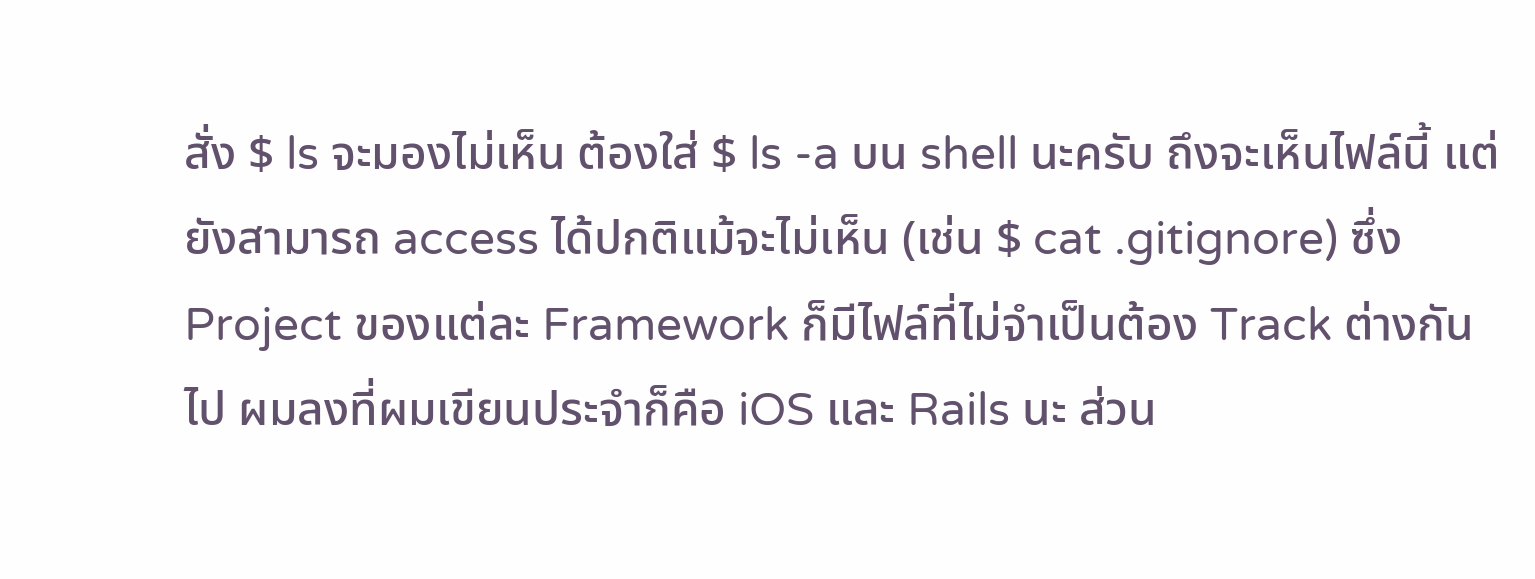สั่ง $ ls จะมองไม่เห็น ต้องใส่ $ ls -a บน shell นะครับ ถึงจะเห็นไฟล์นี้ แต่ยังสามารถ access ได้ปกติแม้จะไม่เห็น (เช่น $ cat .gitignore) ซึ่ง Project ของแต่ละ Framework ก็มีไฟล์ที่ไม่จำเป็นต้อง Track ต่างกันไป ผมลงที่ผมเขียนประจำก็คือ iOS และ Rails นะ ส่วน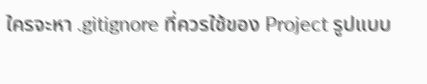ใครจะหา .gitignore ที่ควรใช้ของ Project รูปแบบ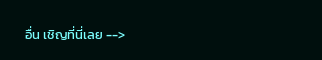อื่น เชิญที่นี่เลย -->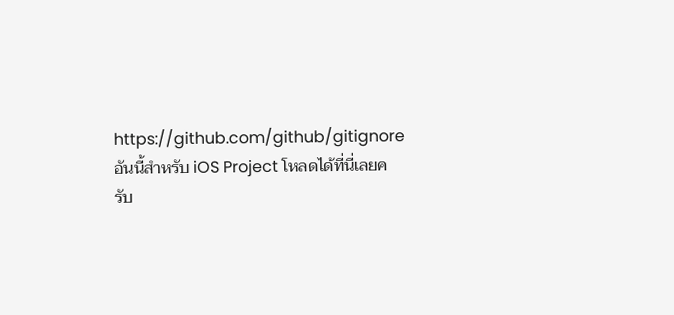https://github.com/github/gitignore อันนี้สำหรับ iOS Project โหลดได้ที่นี่เลยครับ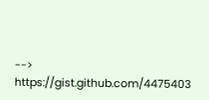-->  https://gist.github.com/4475403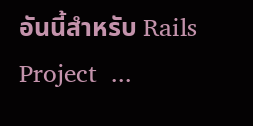อันนี้สำหรับ Rails Project  ...